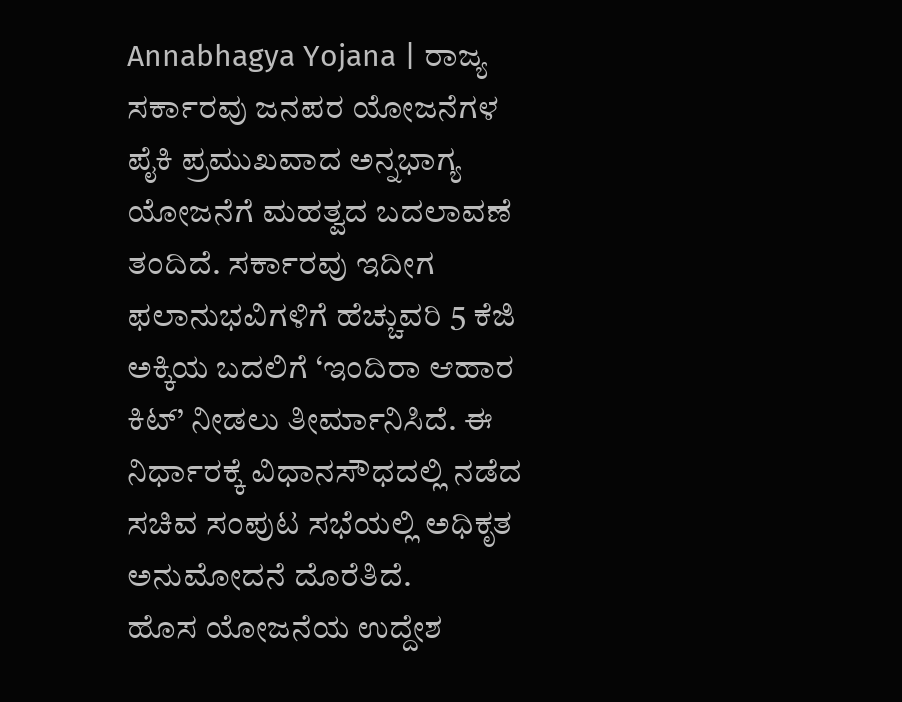Annabhagya Yojana | ರಾಜ್ಯ ಸರ್ಕಾರವು ಜನಪರ ಯೋಜನೆಗಳ ಪೈಕಿ ಪ್ರಮುಖವಾದ ಅನ್ನಭಾಗ್ಯ ಯೋಜನೆಗೆ ಮಹತ್ವದ ಬದಲಾವಣೆ ತಂದಿದೆ. ಸರ್ಕಾರವು ಇದೀಗ ಫಲಾನುಭವಿಗಳಿಗೆ ಹೆಚ್ಚುವರಿ 5 ಕೆಜಿ ಅಕ್ಕಿಯ ಬದಲಿಗೆ ‘ಇಂದಿರಾ ಆಹಾರ ಕಿಟ್’ ನೀಡಲು ತೀರ್ಮಾನಿಸಿದೆ. ಈ ನಿರ್ಧಾರಕ್ಕೆ ವಿಧಾನಸೌಧದಲ್ಲಿ ನಡೆದ ಸಚಿವ ಸಂಪುಟ ಸಭೆಯಲ್ಲಿ ಅಧಿಕೃತ ಅನುಮೋದನೆ ದೊರೆತಿದೆ.
ಹೊಸ ಯೋಜನೆಯ ಉದ್ದೇಶ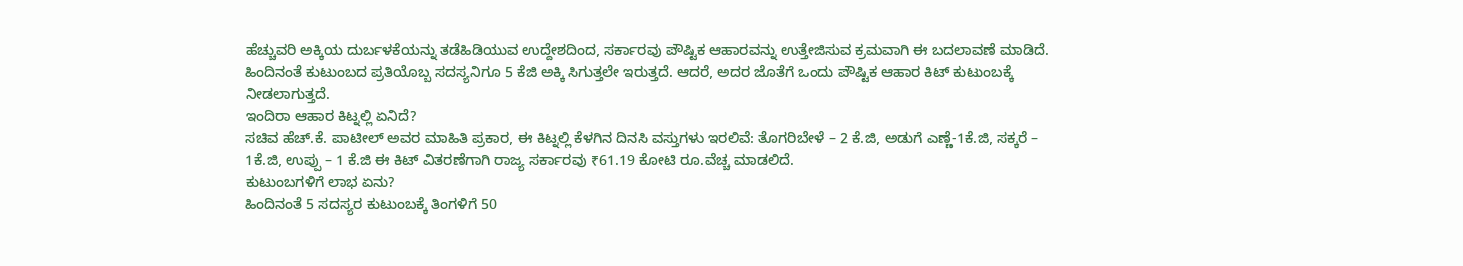ಹೆಚ್ಚುವರಿ ಅಕ್ಕಿಯ ದುರ್ಬಳಕೆಯನ್ನು ತಡೆಹಿಡಿಯುವ ಉದ್ದೇಶದಿಂದ, ಸರ್ಕಾರವು ಪೌಷ್ಟಿಕ ಆಹಾರವನ್ನು ಉತ್ತೇಜಿಸುವ ಕ್ರಮವಾಗಿ ಈ ಬದಲಾವಣೆ ಮಾಡಿದೆ. ಹಿಂದಿನಂತೆ ಕುಟುಂಬದ ಪ್ರತಿಯೊಬ್ಬ ಸದಸ್ಯನಿಗೂ 5 ಕೆಜಿ ಅಕ್ಕಿ ಸಿಗುತ್ತಲೇ ಇರುತ್ತದೆ. ಆದರೆ, ಅದರ ಜೊತೆಗೆ ಒಂದು ಪೌಷ್ಟಿಕ ಆಹಾರ ಕಿಟ್ ಕುಟುಂಬಕ್ಕೆ ನೀಡಲಾಗುತ್ತದೆ.
ಇಂದಿರಾ ಆಹಾರ ಕಿಟ್ನಲ್ಲಿ ಏನಿದೆ?
ಸಚಿವ ಹೆಚ್.ಕೆ. ಪಾಟೀಲ್ ಅವರ ಮಾಹಿತಿ ಪ್ರಕಾರ, ಈ ಕಿಟ್ನಲ್ಲಿ ಕೆಳಗಿನ ದಿನಸಿ ವಸ್ತುಗಳು ಇರಲಿವೆ: ತೊಗರಿಬೇಳೆ – 2 ಕೆ.ಜಿ, ಅಡುಗೆ ಎಣ್ಣೆ-1ಕೆ.ಜಿ, ಸಕ್ಕರೆ – 1ಕೆ.ಜಿ, ಉಪ್ಪು – 1 ಕೆ.ಜಿ ಈ ಕಿಟ್ ವಿತರಣೆಗಾಗಿ ರಾಜ್ಯ ಸರ್ಕಾರವು ₹61.19 ಕೋಟಿ ರೂ.ವೆಚ್ಚ ಮಾಡಲಿದೆ.
ಕುಟುಂಬಗಳಿಗೆ ಲಾಭ ಏನು?
ಹಿಂದಿನಂತೆ 5 ಸದಸ್ಯರ ಕುಟುಂಬಕ್ಕೆ ತಿಂಗಳಿಗೆ 50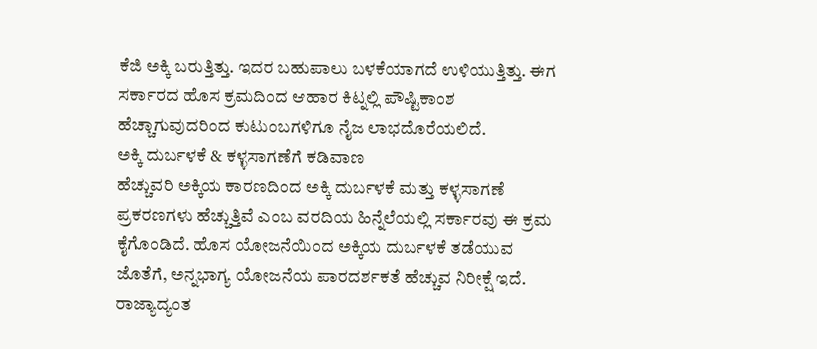ಕೆಜಿ ಅಕ್ಕಿ ಬರುತ್ತಿತ್ತು. ಇದರ ಬಹುಪಾಲು ಬಳಕೆಯಾಗದೆ ಉಳಿಯುತ್ತಿತ್ತು. ಈಗ ಸರ್ಕಾರದ ಹೊಸ ಕ್ರಮದಿಂದ ಆಹಾರ ಕಿಟ್ನಲ್ಲಿ ಪೌಷ್ಟಿಕಾಂಶ ಹೆಚ್ಚಾಗುವುದರಿಂದ ಕುಟುಂಬಗಳಿಗೂ ನೈಜ ಲಾಭದೊರೆಯಲಿದೆ.
ಅಕ್ಕಿ ದುರ್ಬಳಕೆ & ಕಳ್ಳಸಾಗಣೆಗೆ ಕಡಿವಾಣ
ಹೆಚ್ಚುವರಿ ಅಕ್ಕಿಯ ಕಾರಣದಿಂದ ಅಕ್ಕಿ ದುರ್ಬಳಕೆ ಮತ್ತು ಕಳ್ಳಸಾಗಣೆ ಪ್ರಕರಣಗಳು ಹೆಚ್ಚುತ್ತಿವೆ ಎಂಬ ವರದಿಯ ಹಿನ್ನೆಲೆಯಲ್ಲಿ ಸರ್ಕಾರವು ಈ ಕ್ರಮ ಕೈಗೊಂಡಿದೆ. ಹೊಸ ಯೋಜನೆಯಿಂದ ಅಕ್ಕಿಯ ದುರ್ಬಳಕೆ ತಡೆಯುವ ಜೊತೆಗೆ, ಅನ್ನಭಾಗ್ಯ ಯೋಜನೆಯ ಪಾರದರ್ಶಕತೆ ಹೆಚ್ಚುವ ನಿರೀಕ್ಷೆ ಇದೆ.
ರಾಜ್ಯಾದ್ಯಂತ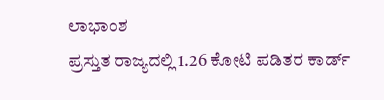ಲಾಭಾಂಶ
ಪ್ರಸ್ತುತ ರಾಜ್ಯದಲ್ಲಿ 1.26 ಕೋಟಿ ಪಡಿತರ ಕಾರ್ಡ್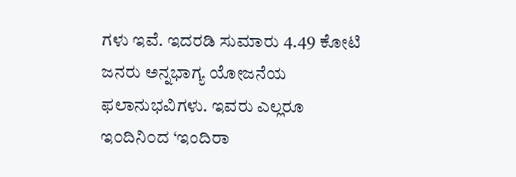ಗಳು ಇವೆ. ಇದರಡಿ ಸುಮಾರು 4.49 ಕೋಟಿ ಜನರು ಅನ್ನಭಾಗ್ಯ ಯೋಜನೆಯ ಫಲಾನುಭವಿಗಳು. ಇವರು ಎಲ್ಲರೂ ಇ೦ದಿನಿ೦ದ ‘ಇಂದಿರಾ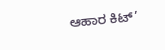ಆಹಾರ ಕಿಟ್’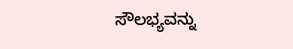ಸೌಲಭ್ಯವನ್ನು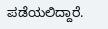ಪಡೆಯಲಿದ್ದಾರೆ.